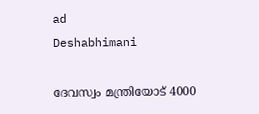ad
Deshabhimani

ദേവസ്വം മന്ത്രിയോട് 4000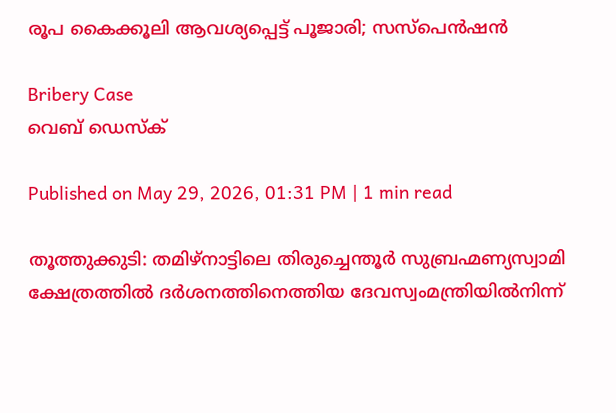രൂപ കൈക്കൂലി ആവശ്യപ്പെട്ട് പൂജാരി; സസ്പെൻഷൻ

Bribery Case
വെബ് ഡെസ്ക്

Published on May 29, 2026, 01:31 PM | 1 min read

തൂത്തുക്കുടി: തമിഴ്നാട്ടിലെ തിരുച്ചെന്തൂർ സുബ്രഹ്മണ്യസ്വാമി ക്ഷേത്രത്തിൽ ദർശനത്തിനെത്തിയ ദേവസ്വംമന്ത്രിയിൽനിന്ന്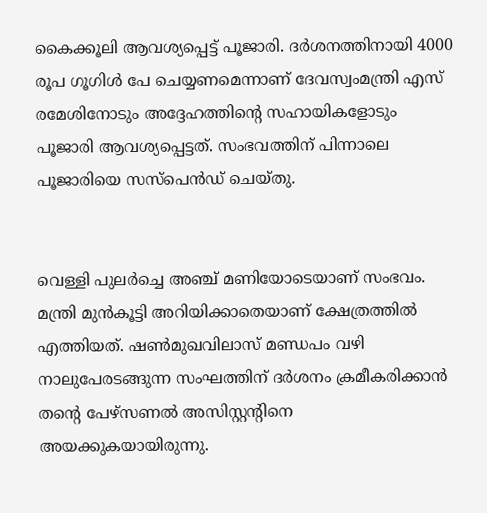കൈക്കൂലി ആവശ്യപ്പെട്ട് പൂജാരി. ദർശനത്തിനായി 4000 രൂപ ഗൂഗിൾ പേ ചെയ്യണമെന്നാണ് ദേവസ്വംമന്ത്രി എസ് രമേശിനോടും അദ്ദേഹത്തിന്റെ സഹായികളോടും പൂജാരി ആവശ്യപ്പെട്ടത്. സംഭവത്തിന് പിന്നാലെ പൂജാരിയെ സസ്പെൻഡ് ചെയ്തു.


വെള്ളി പുലർച്ചെ അഞ്ച് മണിയോടെയാണ് സംഭവം. മന്ത്രി മുൻകൂട്ടി അറിയിക്കാതെയാണ് ക്ഷേത്രത്തിൽ എത്തിയത്. ഷൺമുഖവിലാസ് മണ്ഡപം വഴി നാലുപേരടങ്ങുന്ന സംഘത്തിന് ദർശനം ക്രമീകരിക്കാൻ തന്റെ പേഴ്‌സണൽ അസിസ്റ്റന്റിനെ അയക്കുകയായിരുന്നു.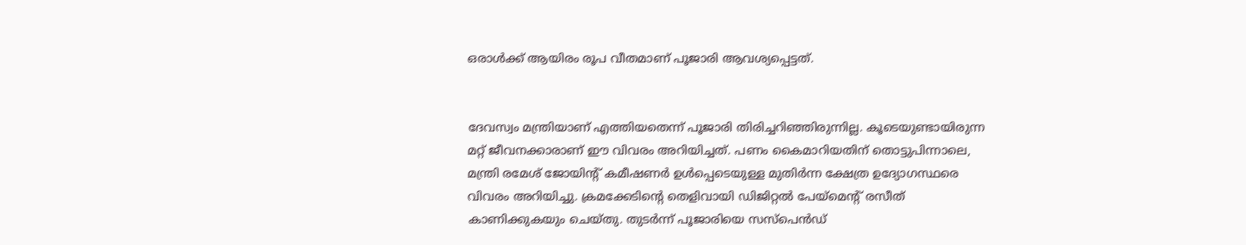ഒരാൾക്ക് ആയിരം രൂപ വീതമാണ് പൂജാരി ആവശ്യപ്പെട്ടത്.


ദേവസ്വം മന്ത്രിയാണ് എത്തിയതെന്ന് പൂജാരി തിരിച്ചറിഞ്ഞിരുന്നില്ല. കൂടെയുണ്ടായിരുന്ന മറ്റ് ജീവനക്കാരാണ് ഈ വിവരം അറിയിച്ചത്. പണം കൈമാറിയതിന് തൊട്ടുപിന്നാലെ, മന്ത്രി രമേശ് ജോയിന്റ് കമീഷണർ ഉൾപ്പെടെയുള്ള മുതിർന്ന ക്ഷേത്ര ഉദ്യോഗസ്ഥരെ വിവരം അറിയിച്ചു. ക്രമക്കേടിന്റെ തെളിവായി ഡിജിറ്റൽ പേയ്‌മെന്റ് രസീത് കാണിക്കുകയും ചെയ്തു. തുടർന്ന് പൂജാരിയെ സസ്പെൻഡ്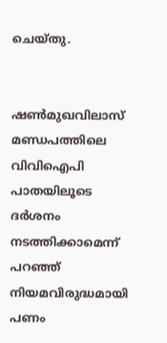ചെയ്തു.


ഷൺമുഖവിലാസ് മണ്ഡപത്തിലെ വിവിഐപി പാതയിലൂടെ ദർശനം നടത്തിക്കാമെന്ന് പറഞ്ഞ് നിയമവിരുദ്ധമായി പണം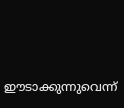ഈടാക്കുന്നുവെന്ന്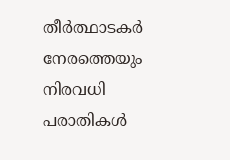തീർത്ഥാടകർ നേരത്തെയും നിരവധി പരാതികൾ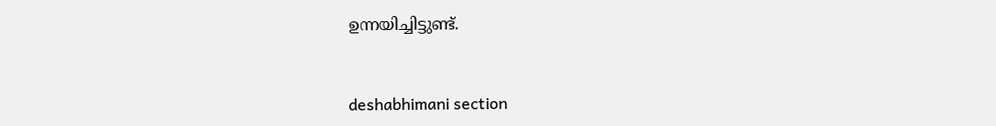ഉന്നയിച്ചിട്ടുണ്ട്.



deshabhimani section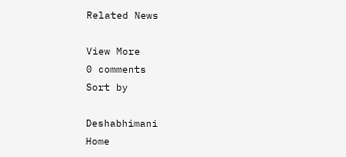Related News

View More
0 comments
Sort by

Deshabhimani
Home